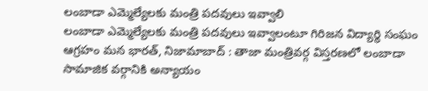లంబాడా ఎమ్మెల్యేలకు మంత్రి పదవులు ఇవ్వాలి
లంబాడా ఎమ్మెల్యేలకు మంత్రి పదవులు ఇవ్వాలంటూ గిరిజన విద్యార్థి సంఘం ఆగ్రహం మన భారత్, నిజామాబాద్ : తాజా మంత్రివర్గ విస్తరణలో లంబాడా సామాజిక వర్గానికి అన్యాయం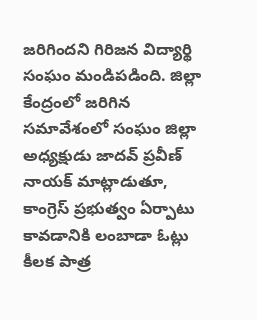జరిగిందని గిరిజన విద్యార్థి సంఘం మండిపడింది. జిల్లా కేంద్రంలో జరిగిన సమావేశంలో సంఘం జిల్లా అధ్యక్షుడు జాదవ్ ప్రవీణ్ నాయక్ మాట్లాడుతూ, కాంగ్రెస్ ప్రభుత్వం ఏర్పాటు కావడానికి లంబాడా ఓట్లు కీలక పాత్ర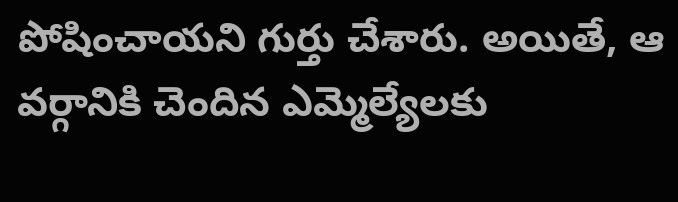పోషించాయని గుర్తు చేశారు. అయితే, ఆ వర్గానికి చెందిన ఎమ్మెల్యేలకు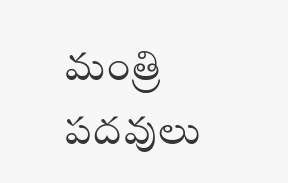మంత్రి పదవులు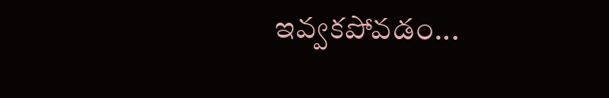ఇవ్వకపోవడం...